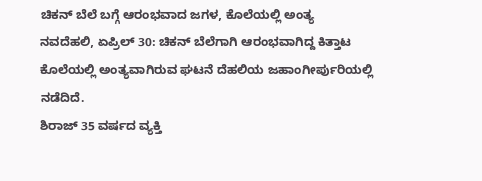ಚಿಕನ್ ಬೆಲೆ ಬಗ್ಗೆ ಆರಂಭವಾದ ಜಗಳ, ಕೊಲೆಯಲ್ಲಿ ಅಂತ್ಯ
ನವದೆಹಲಿ, ಏಪ್ರಿಲ್ 30: ಚಿಕನ್ ಬೆಲೆಗಾಗಿ ಆರಂಭವಾಗಿದ್ದ ಕಿತ್ತಾಟ ಕೊಲೆಯಲ್ಲಿ ಅಂತ್ಯವಾಗಿರುವ ಘಟನೆ ದೆಹಲಿಯ ಜಹಾಂಗೀರ್ಪುರಿಯಲ್ಲಿ ನಡೆದಿದೆ.
ಶಿರಾಜ್ 35 ವರ್ಷದ ವ್ಯಕ್ತಿ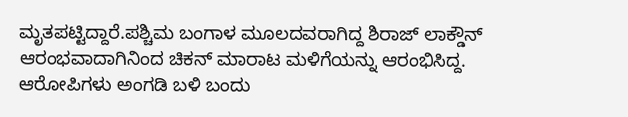ಮೃತಪಟ್ಟಿದ್ದಾರೆ.ಪಶ್ಚಿಮ ಬಂಗಾಳ ಮೂಲದವರಾಗಿದ್ದ ಶಿರಾಜ್ ಲಾಕ್ಡೌನ್ ಆರಂಭವಾದಾಗಿನಿಂದ ಚಿಕನ್ ಮಾರಾಟ ಮಳಿಗೆಯನ್ನು ಆರಂಭಿಸಿದ್ದ.
ಆರೋಪಿಗಳು ಅಂಗಡಿ ಬಳಿ ಬಂದು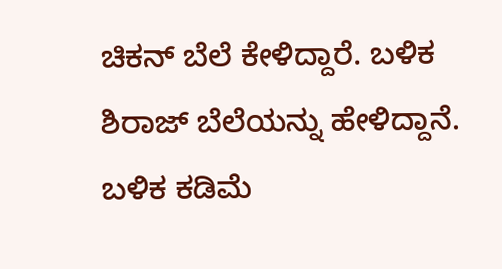ಚಿಕನ್ ಬೆಲೆ ಕೇಳಿದ್ದಾರೆ. ಬಳಿಕ ಶಿರಾಜ್ ಬೆಲೆಯನ್ನು ಹೇಳಿದ್ದಾನೆ. ಬಳಿಕ ಕಡಿಮೆ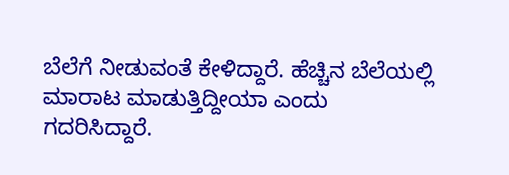ಬೆಲೆಗೆ ನೀಡುವಂತೆ ಕೇಳಿದ್ದಾರೆ. ಹೆಚ್ಚಿನ ಬೆಲೆಯಲ್ಲಿ ಮಾರಾಟ ಮಾಡುತ್ತಿದ್ದೀಯಾ ಎಂದು ಗದರಿಸಿದ್ದಾರೆ.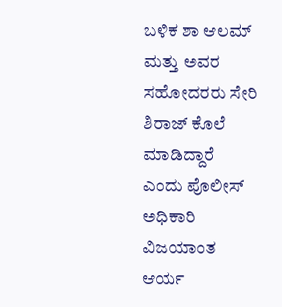ಬಳಿಕ ಶಾ ಆಲಮ್ ಮತ್ತು ಅವರ ಸಹೋದರರು ಸೇರಿ ಶಿರಾಜ್ ಕೊಲೆ ಮಾಡಿದ್ದಾರೆ ಎಂದು ಪೊಲೀಸ್ ಅಧಿಕಾರಿ ವಿಜಯಾಂತ ಆರ್ಯ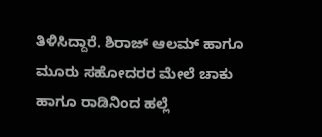ತಿಳಿಸಿದ್ದಾರೆ. ಶಿರಾಜ್ ಆಲಮ್ ಹಾಗೂ ಮೂರು ಸಹೋದರರ ಮೇಲೆ ಚಾಕು ಹಾಗೂ ರಾಡಿನಿಂದ ಹಲ್ಲೆ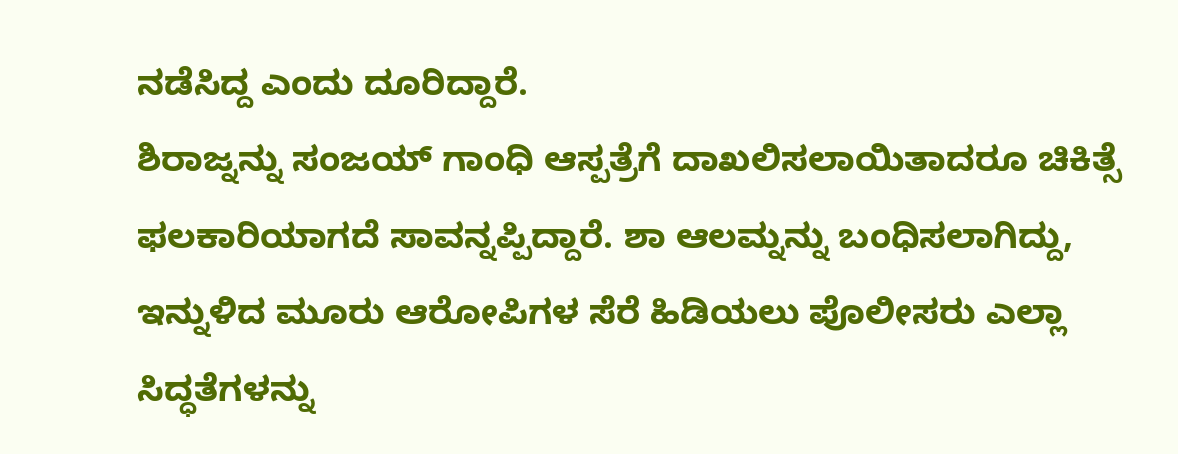ನಡೆಸಿದ್ದ ಎಂದು ದೂರಿದ್ದಾರೆ.
ಶಿರಾಜ್ನನ್ನು ಸಂಜಯ್ ಗಾಂಧಿ ಆಸ್ಪತ್ರೆಗೆ ದಾಖಲಿಸಲಾಯಿತಾದರೂ ಚಿಕಿತ್ಸೆ ಫಲಕಾರಿಯಾಗದೆ ಸಾವನ್ನಪ್ಪಿದ್ದಾರೆ. ಶಾ ಆಲಮ್ನನ್ನು ಬಂಧಿಸಲಾಗಿದ್ದು, ಇನ್ನುಳಿದ ಮೂರು ಆರೋಪಿಗಳ ಸೆರೆ ಹಿಡಿಯಲು ಪೊಲೀಸರು ಎಲ್ಲಾ ಸಿದ್ಧತೆಗಳನ್ನು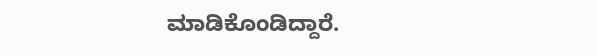ಮಾಡಿಕೊಂಡಿದ್ದಾರೆ.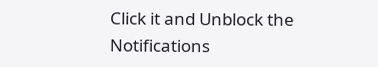Click it and Unblock the Notifications